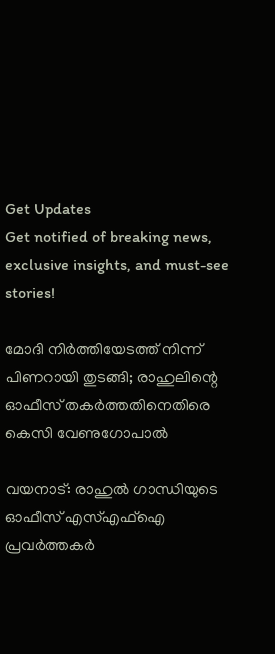Get Updates
Get notified of breaking news, exclusive insights, and must-see stories!

മോദി നിര്‍ത്തിയേടത്ത് നിന്ന് പിണറായി തുടങ്ങി; രാഹുലിന്റെ ഓഫീസ് തകര്‍ത്തതിനെതിരെ കെസി വേണുഗോപാല്‍

വയനാട്: രാഹുല്‍ ഗാന്ധിയുടെ ഓഫീസ് എസ്എഫ്‌ഐ പ്രവര്‍ത്തകര്‍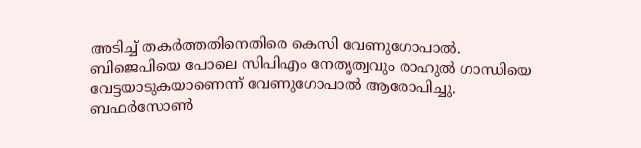അടിച്ച് തകര്‍ത്തതിനെതിരെ കെസി വേണുഗോപാല്‍. ബിജെപിയെ പോലെ സിപിഎം നേതൃത്വവും രാഹുല്‍ ഗാന്ധിയെ വേട്ടയാടുകയാണെന്ന് വേണുഗോപാല്‍ ആരോപിച്ചു. ബഫര്‍സോണ്‍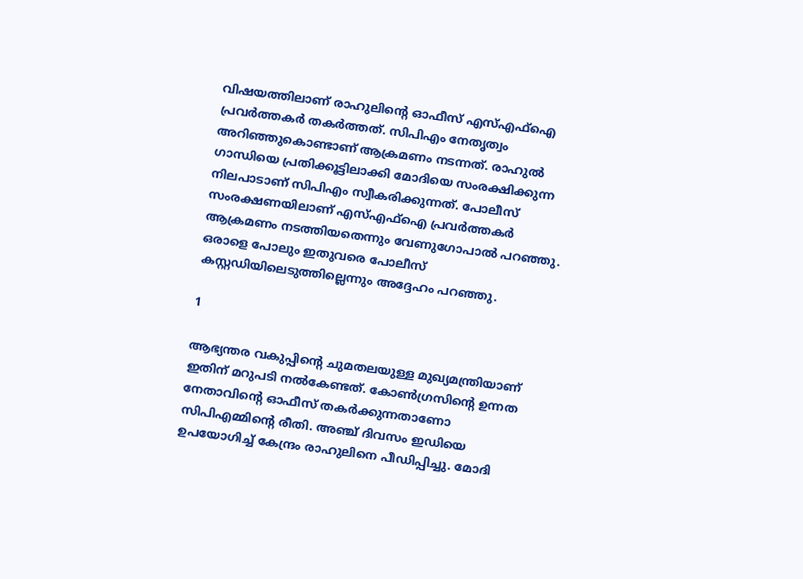വിഷയത്തിലാണ് രാഹുലിന്റെ ഓഫീസ് എസ്എഫ്‌ഐ പ്രവര്‍ത്തകര്‍ തകര്‍ത്തത്. സിപിഎം നേതൃത്വം അറിഞ്ഞുകൊണ്ടാണ് ആക്രമണം നടന്നത്. രാഹുല്‍ ഗാന്ധിയെ പ്രതിക്കൂട്ടിലാക്കി മോദിയെ സംരക്ഷിക്കുന്ന നിലപാടാണ് സിപിഎം സ്വീകരിക്കുന്നത്. പോലീസ് സംരക്ഷണയിലാണ് എസ്എഫ്‌ഐ പ്രവര്‍ത്തകര്‍ ആക്രമണം നടത്തിയതെന്നും വേണുഗോപാല്‍ പറഞ്ഞു. ഒരാളെ പോലും ഇതുവരെ പോലീസ് കസ്റ്റഡിയിലെടുത്തില്ലെന്നും അദ്ദേഹം പറഞ്ഞു.

1

ആഭ്യന്തര വകുപ്പിന്റെ ചുമതലയുള്ള മുഖ്യമന്ത്രിയാണ് ഇതിന് മറുപടി നല്‍കേണ്ടത്. കോണ്‍ഗ്രസിന്റെ ഉന്നത നേതാവിന്റെ ഓഫീസ് തകര്‍ക്കുന്നതാണോ സിപിഎമ്മിന്റെ രീതി. അഞ്ച് ദിവസം ഇഡിയെ ഉപയോഗിച്ച് കേന്ദ്രം രാഹുലിനെ പീഡിപ്പിച്ചു. മോദി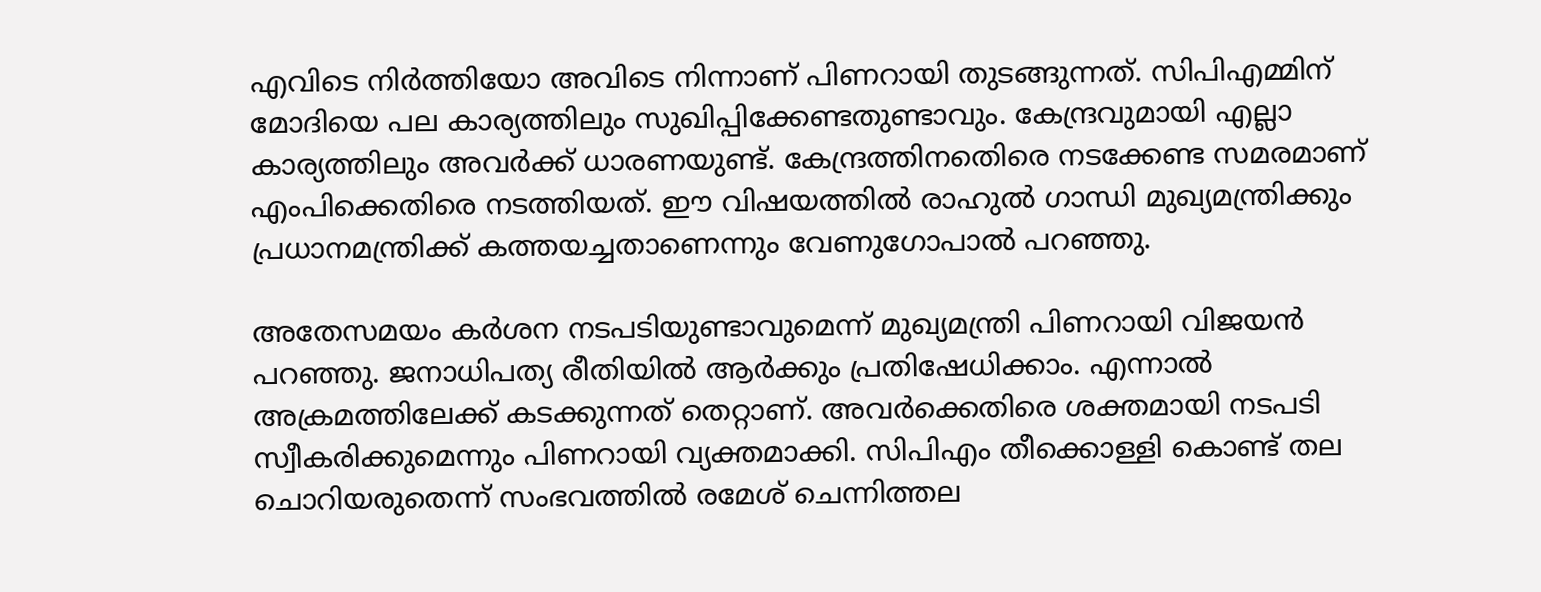എവിടെ നിര്‍ത്തിയോ അവിടെ നിന്നാണ് പിണറായി തുടങ്ങുന്നത്. സിപിഎമ്മിന് മോദിയെ പല കാര്യത്തിലും സുഖിപ്പിക്കേണ്ടതുണ്ടാവും. കേന്ദ്രവുമായി എല്ലാ കാര്യത്തിലും അവര്‍ക്ക് ധാരണയുണ്ട്. കേന്ദ്രത്തിനതെിരെ നടക്കേണ്ട സമരമാണ് എംപിക്കെതിരെ നടത്തിയത്. ഈ വിഷയത്തില്‍ രാഹുല്‍ ഗാന്ധി മുഖ്യമന്ത്രിക്കും പ്രധാനമന്ത്രിക്ക് കത്തയച്ചതാണെന്നും വേണുഗോപാല്‍ പറഞ്ഞു.

അതേസമയം കര്‍ശന നടപടിയുണ്ടാവുമെന്ന് മുഖ്യമന്ത്രി പിണറായി വിജയന്‍ പറഞ്ഞു. ജനാധിപത്യ രീതിയില്‍ ആര്‍ക്കും പ്രതിഷേധിക്കാം. എന്നാല്‍ അക്രമത്തിലേക്ക് കടക്കുന്നത് തെറ്റാണ്. അവര്‍ക്കെതിരെ ശക്തമായി നടപടി സ്വീകരിക്കുമെന്നും പിണറായി വ്യക്തമാക്കി. സിപിഎം തീക്കൊള്ളി കൊണ്ട് തല ചൊറിയരുതെന്ന് സംഭവത്തില്‍ രമേശ് ചെന്നിത്തല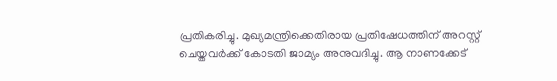പ്രതികരിച്ചു. മുഖ്യമന്ത്രിക്കെതിരായ പ്രതിഷേധത്തിന് അറസ്റ്റ് ചെയ്തവര്‍ക്ക് കോടതി ജാമ്യം അനുവദിച്ചു. ആ നാണക്കേട്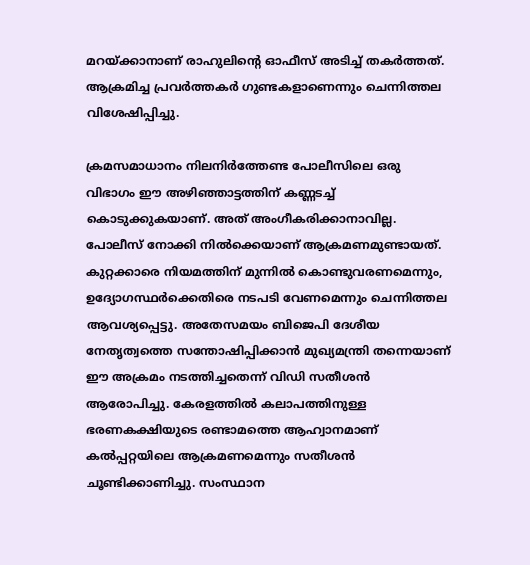മറയ്ക്കാനാണ് രാഹുലിന്റെ ഓഫീസ് അടിച്ച് തകര്‍ത്തത്. ആക്രമിച്ച പ്രവര്‍ത്തകര്‍ ഗുണ്ടകളാണെന്നും ചെന്നിത്തല വിശേഷിപ്പിച്ചു.

ക്രമസമാധാനം നിലനിര്‍ത്തേണ്ട പോലീസിലെ ഒരു വിഭാഗം ഈ അഴിഞ്ഞാട്ടത്തിന് കണ്ണടച്ച് കൊടുക്കുകയാണ്. അത് അംഗീകരിക്കാനാവില്ല. പോലീസ് നോക്കി നില്‍ക്കെയാണ് ആക്രമണമുണ്ടായത്. കുറ്റക്കാരെ നിയമത്തിന് മുന്നില്‍ കൊണ്ടുവരണമെന്നും, ഉദ്യോഗസ്ഥര്‍ക്കെതിരെ നടപടി വേണമെന്നും ചെന്നിത്തല ആവശ്യപ്പെട്ടു. അതേസമയം ബിജെപി ദേശീയ നേതൃത്വത്തെ സന്തോഷിപ്പിക്കാന്‍ മുഖ്യമന്ത്രി തന്നെയാണ് ഈ അക്രമം നടത്തിച്ചതെന്ന് വിഡി സതീശന്‍ ആരോപിച്ചു. കേരളത്തില്‍ കലാപത്തിനുള്ള ഭരണകക്ഷിയുടെ രണ്ടാമത്തെ ആഹ്വാനമാണ് കല്‍പ്പറ്റയിലെ ആക്രമണമെന്നും സതീശന്‍ ചൂണ്ടിക്കാണിച്ചു. സംസ്ഥാന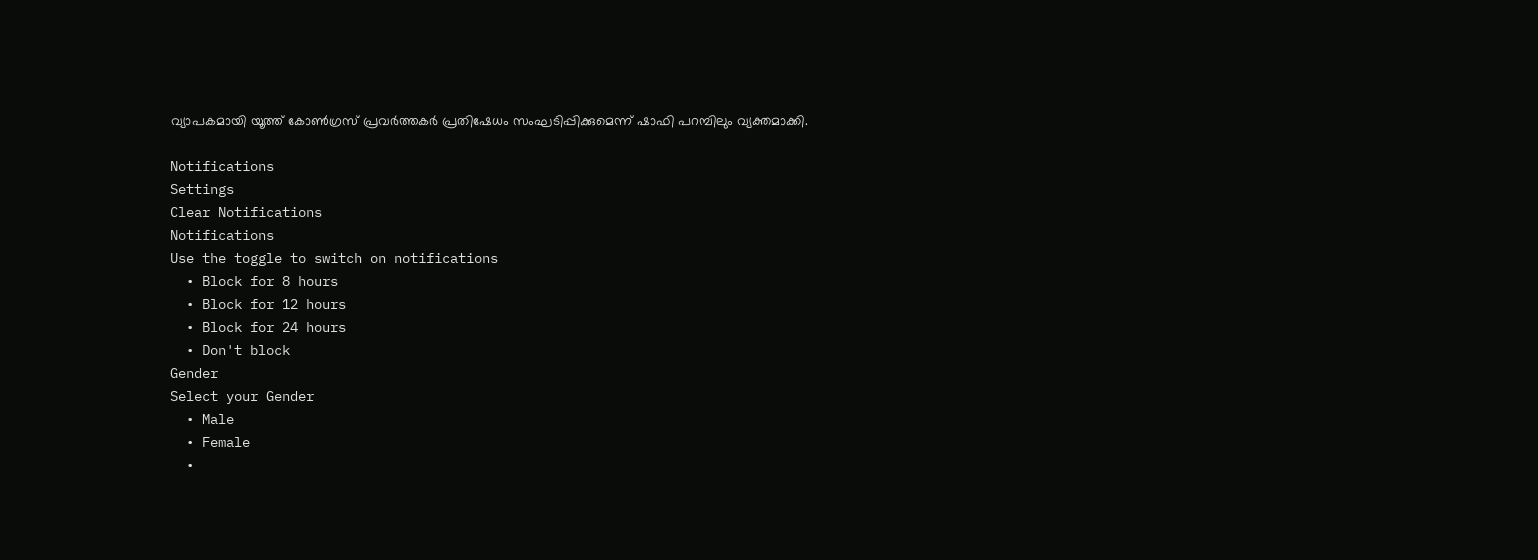വ്യാപകമായി യൂത്ത് കോണ്‍ഗ്രസ് പ്രവര്‍ത്തകര്‍ പ്രതിഷേധം സംഘടിപ്പിക്കുമെന്ന് ഷാഫി പറമ്പിലും വ്യക്തമാക്കി.

Notifications
Settings
Clear Notifications
Notifications
Use the toggle to switch on notifications
  • Block for 8 hours
  • Block for 12 hours
  • Block for 24 hours
  • Don't block
Gender
Select your Gender
  • Male
  • Female
  •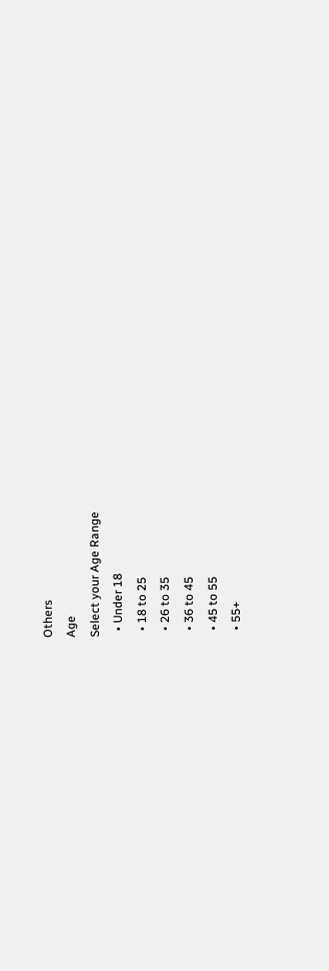Others
Age
Select your Age Range
  • Under 18
  • 18 to 25
  • 26 to 35
  • 36 to 45
  • 45 to 55
  • 55+